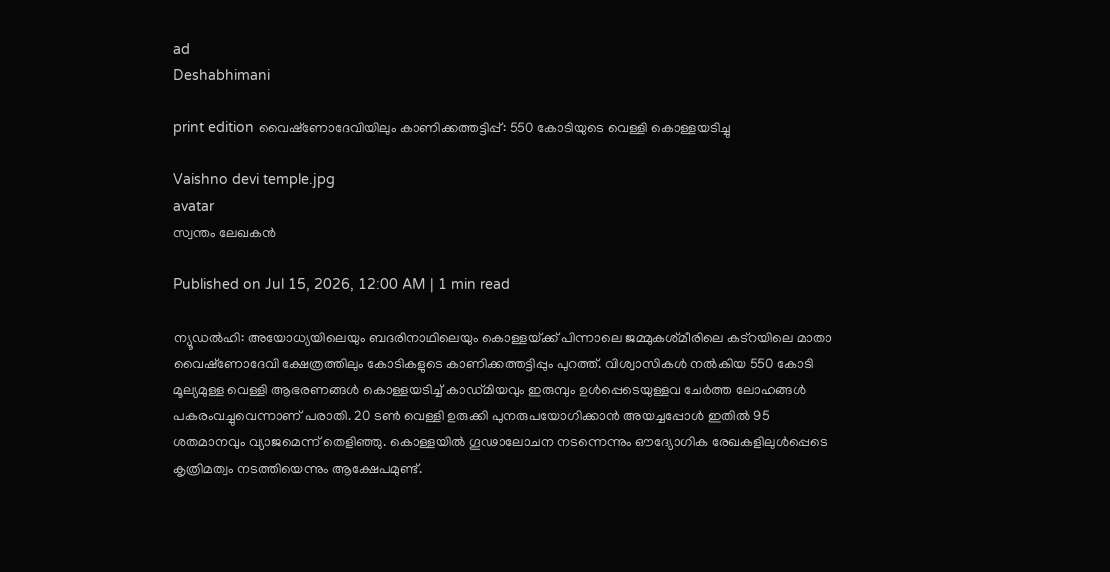ad
Deshabhimani

print edition വൈഷ്‌ണോദേവിയിലും കാണിക്കത്തട്ടിപ്പ്‌: 550 കോടിയുടെ വെള്ളി കൊള്ളയടിച്ചു

Vaishno devi temple.jpg
avatar
സ്വന്തം ലേഖകന്‍

Published on Jul 15, 2026, 12:00 AM | 1 min read

ന്യൂഡൽഹി: അയോധ്യയിലെയും ബദരിനാഥിലെയും കൊള്ളയ്‌ക്ക്‌ പിന്നാലെ ജമ്മുകശ്‌മീരിലെ കട്‌റയിലെ മാതാ വൈഷ്‌ണോദേവി ക്ഷേത്രത്തിലും കോടികളുടെ കാണിക്കത്തട്ടിപ്പും പുറത്ത്. വിശ്വാസികൾ നൽകിയ 550 കോടി മൂല്യമുള്ള വെള്ളി ആഭരണങ്ങൾ കൊള്ളയടിച്ച്‌ കാഡ്മിയവും ഇരുമ്പും ഉൾപ്പെടെയുള്ളവ ചേർത്ത ലോഹങ്ങൾ പകരംവച്ചുവെന്നാണ്‌ പരാതി. 20 ടൺ വെള്ളി ഉരുക്കി പുനരുപയോഗിക്കാൻ അയച്ചപ്പോൾ ഇതിൽ 95 ശതമാനവും വ്യാജമെന്ന് തെളിഞ്ഞു. കൊള്ളയിൽ ഗൂഢാലോചന നടന്നെന്നും ഔദ്യോഗിക രേഖകളിലുൾപ്പെടെ കൃത്രിമത്വം നടത്തിയെന്നും ആക്ഷേപമുണ്ട്‌.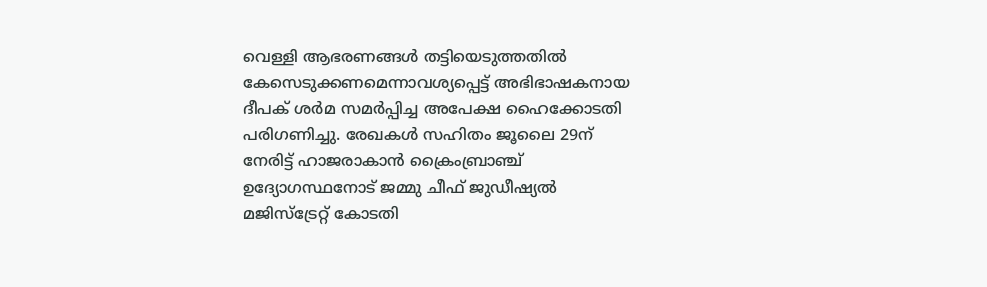വെള്ളി ആഭരണങ്ങൾ തട്ടിയെടുത്തതിൽ കേസെടുക്കണമെന്നാവശ്യപ്പെട്ട്‌ അഭിഭാഷകനായ ദീപക് ശർമ സമർപ്പിച്ച അപേക്ഷ ഹൈക്കോടതി പരിഗണിച്ചു. രേഖകൾ സഹിതം ജൂലൈ 29ന് നേരിട്ട്‌ ഹാജരാകാൻ ക്രൈംബ്രാഞ്ച്‌ ഉദ്യോഗസ്ഥനോട്‌ ജമ്മു ചീഫ് ജുഡീഷ്യൽ മജിസ്‌ട്രേറ്റ് കോടതി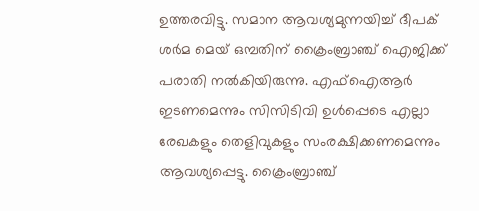ഉത്തരവിട്ടു. സമാന ആവശ്യമുന്നയിച്ച്‌ ദീപക് ശർമ മെയ്‌ ഒമ്പതിന്‌ ക്രൈംബ്രാഞ്ച് ഐജിക്ക് പരാതി നൽകിയിരുന്നു. എഫ്‌ഐആർ ഇടണമെന്നും സിസിടിവി ഉൾപ്പെടെ എല്ലാ രേഖകളും തെളിവുകളും സംരക്ഷിക്കണമെന്നും ആവശ്യപ്പെട്ടു. ക്രൈംബ്രാഞ്ച്‌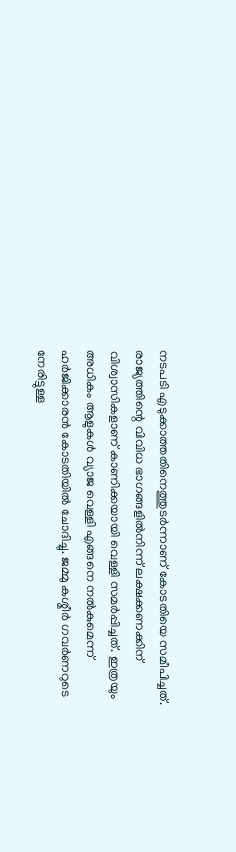നടപടി എടുക്കാത്തതിനെത്തുടർന്നാണ്‌ കോടതിയെ സമീപിച്ചത്‌. രാജ്യത്തിന്റെ വിവിധ ഭാഗങ്ങളിൽനിന്ന്‌ ലക്ഷക്കണക്കിന് വിശ്വാസികളാണ് കാണിക്കയായി വെള്ളി സമർപ്പിച്ചത്‌. ഇത്രയും അധികം ആളുകൾ വ്യാജ വെള്ളി എങ്ങനെ നൽകുമെന്ന്‌ ഹർജിക്കാരൻ കോടതിയിൽ ചോദിച്ചു. ജമ്മു കശ്മീര്‍ ഗവര്‍ണറുടെ നേരിട്ടുള്ള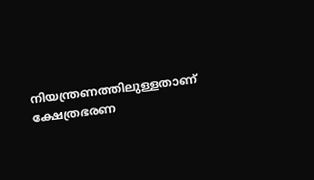നിയന്ത്രണത്തിലുള്ളതാണ് ക്ഷേത്രഭരണ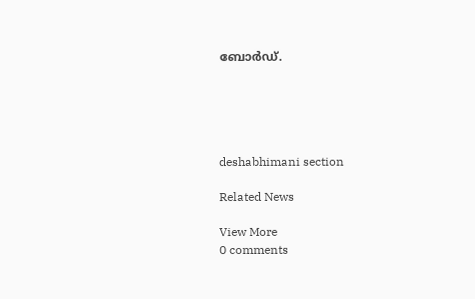ബോര്‍ഡ്.





deshabhimani section

Related News

View More
0 comments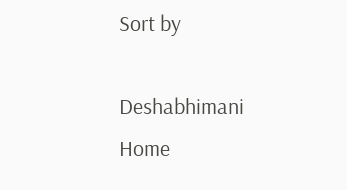Sort by

Deshabhimani
Home